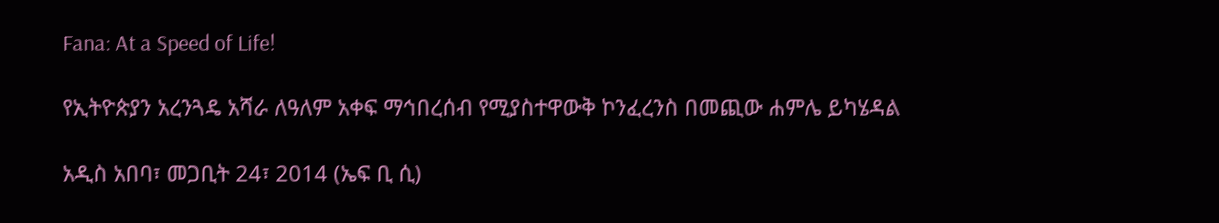Fana: At a Speed of Life!

የኢትዮጵያን አረንጓዴ አሻራ ለዓለም አቀፍ ማኅበረሰብ የሚያስተዋውቅ ኮንፈረንስ በመጪው ሐምሌ ይካሄዳል

አዲስ አበባ፣ መጋቢት 24፣ 2014 (ኤፍ ቢ ሲ)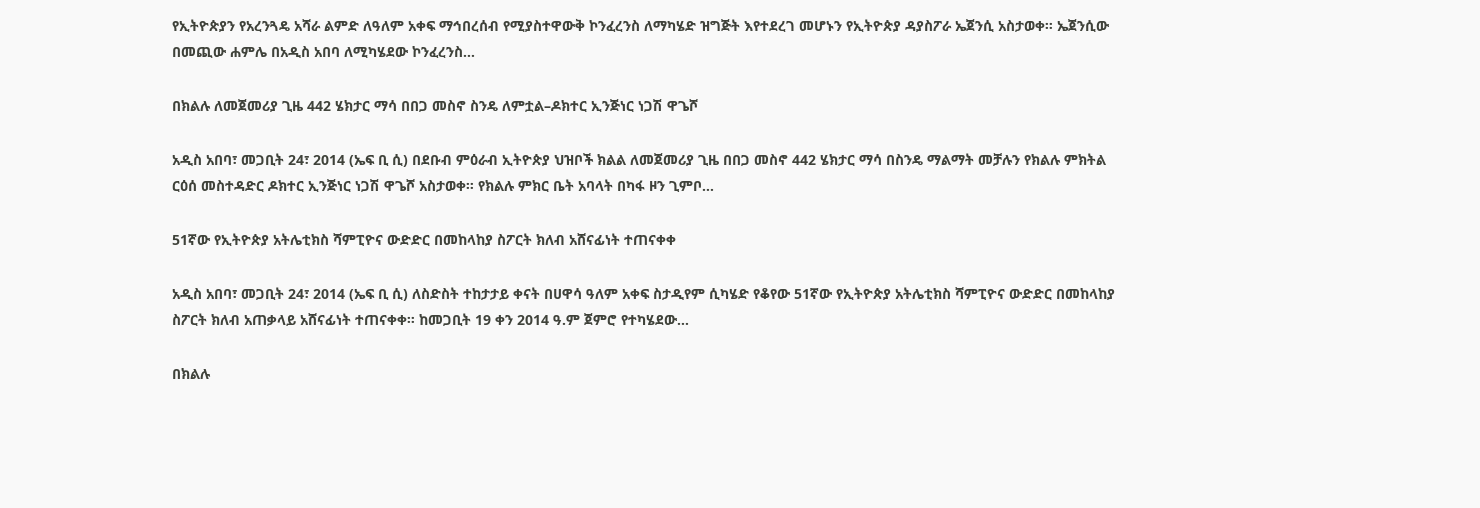የኢትዮጵያን የአረንጓዴ አሻራ ልምድ ለዓለም አቀፍ ማኅበረሰብ የሚያስተዋውቅ ኮንፈረንስ ለማካሄድ ዝግጅት እየተደረገ መሆኑን የኢትዮጵያ ዳያስፖራ ኤጀንሲ አስታወቀ። ኤጀንሲው በመጪው ሐምሌ በአዲስ አበባ ለሚካሄደው ኮንፈረንስ…

በክልሉ ለመጀመሪያ ጊዜ 442 ሄክታር ማሳ በበጋ መስኖ ስንዴ ለምቷል–ዶክተር ኢንጅነር ነጋሽ ዋጌሾ

አዲስ አበባ፣ መጋቢት 24፣ 2014 (ኤፍ ቢ ሲ) በደቡብ ምዕራብ ኢትዮጵያ ህዝቦች ክልል ለመጀመሪያ ጊዜ በበጋ መስኖ 442 ሄክታር ማሳ በስንዴ ማልማት መቻሉን የክልሉ ምክትል ርዕሰ መስተዳድር ዶክተር ኢንጅነር ነጋሽ ዋጌሾ አስታወቀ። የክልሉ ምክር ቤት አባላት በካፋ ዞን ጊምቦ…

51ኛው የኢትዮጵያ አትሌቲክስ ሻምፒዮና ውድድር በመከላከያ ስፖርት ክለብ አሸናፊነት ተጠናቀቀ

አዲስ አበባ፣ መጋቢት 24፣ 2014 (ኤፍ ቢ ሲ) ለስድስት ተከታታይ ቀናት በሀዋሳ ዓለም አቀፍ ስታዲየም ሲካሄድ የቆየው 51ኛው የኢትዮጵያ አትሌቲክስ ሻምፒዮና ውድድር በመከላከያ ስፖርት ክለብ አጠቃላይ አሸናፊነት ተጠናቀቀ። ከመጋቢት 19 ቀን 2014 ዓ.ም ጀምሮ የተካሄደው…

በክልሉ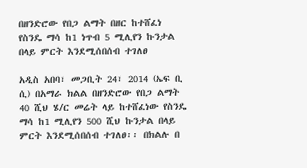በዘንድሮው የበጋ ልማት በዘር ከተሸፈነ የስንዴ ማሳ ከ1 ነጥብ 5 ሚሊየን ኩንታል በላይ ምርት እንደሚሰበሰብ ተገለፀ

አዲስ አበባ፣ መጋቢት 24፣ 2014 (ኤፍ ቢ ሲ) በአማራ ክልል በዘንድሮው የበጋ ልማት 40 ሺህ ሄ/ር መሬት ላይ ከተሸፈነው የስንዴ ማሳ ከ1 ሚሊየን 500 ሺህ ኩንታል በላይ ምርት እንደሚሰበሰብ ተገለፀ፡፡ በክልሉ በ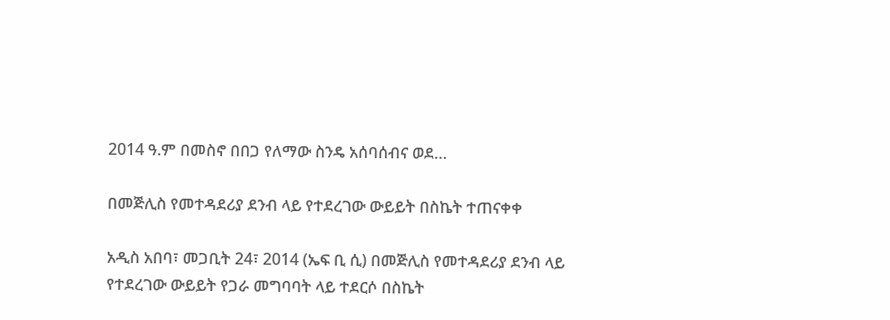2014 ዓ.ም በመስኖ በበጋ የለማው ስንዴ አሰባሰብና ወደ…

በመጅሊስ የመተዳደሪያ ደንብ ላይ የተደረገው ውይይት በስኬት ተጠናቀቀ

አዲስ አበባ፣ መጋቢት 24፣ 2014 (ኤፍ ቢ ሲ) በመጅሊስ የመተዳደሪያ ደንብ ላይ የተደረገው ውይይት የጋራ መግባባት ላይ ተደርሶ በስኬት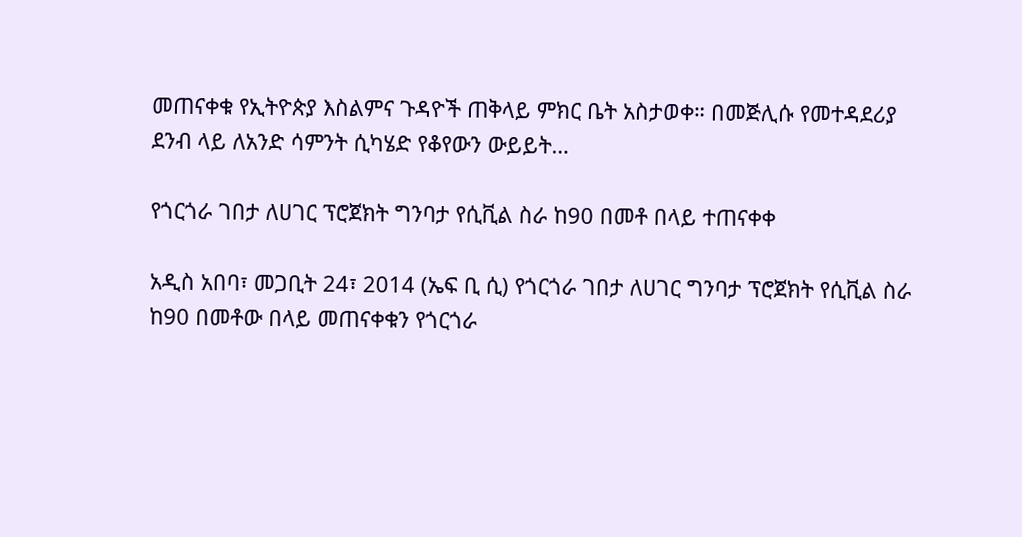መጠናቀቁ የኢትዮጵያ እስልምና ጉዳዮች ጠቅላይ ምክር ቤት አስታወቀ። በመጅሊሱ የመተዳደሪያ ደንብ ላይ ለአንድ ሳምንት ሲካሄድ የቆየውን ውይይት…

የጎርጎራ ገበታ ለሀገር ፕሮጀክት ግንባታ የሲቪል ስራ ከ90 በመቶ በላይ ተጠናቀቀ

አዲስ አበባ፣ መጋቢት 24፣ 2014 (ኤፍ ቢ ሲ) የጎርጎራ ገበታ ለሀገር ግንባታ ፕሮጀክት የሲቪል ስራ ከ90 በመቶው በላይ መጠናቀቁን የጎርጎራ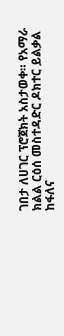ገበታ ለሀገር ፕሮጀክት አስታወቀ። የአማራ ክልል ርዕሰ መስተዳድር ዶክተር ይልቃል ከፋለና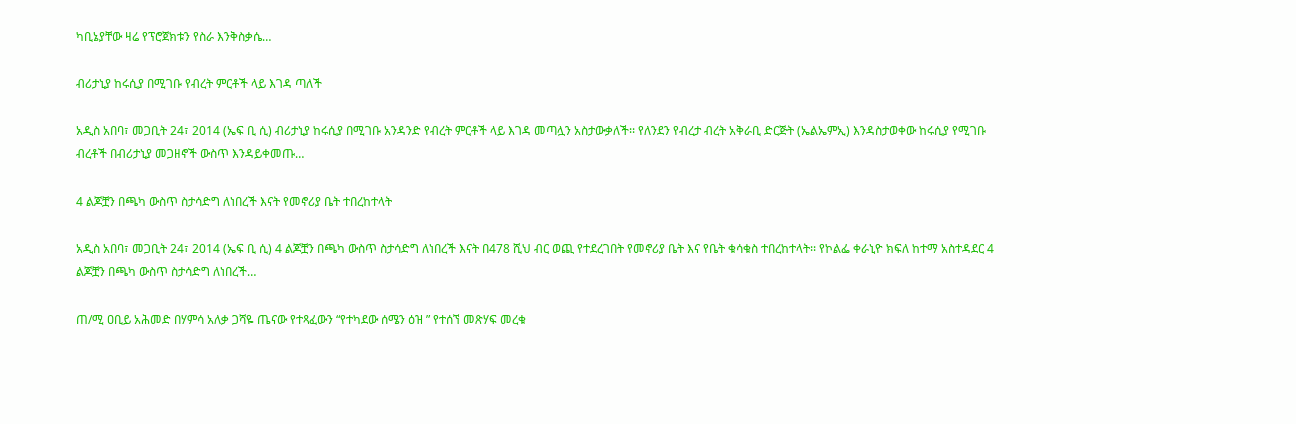ካቢኔያቸው ዛሬ የፕሮጀክቱን የስራ እንቅስቃሴ…

ብሪታኒያ ከሩሲያ በሚገቡ የብረት ምርቶች ላይ እገዳ ጣለች

አዲስ አበባ፣ መጋቢት 24፣ 2014 (ኤፍ ቢ ሲ) ብሪታኒያ ከሩሲያ በሚገቡ አንዳንድ የብረት ምርቶች ላይ እገዳ መጣሏን አስታውቃለች፡፡ የለንደን የብረታ ብረት አቅራቢ ድርጅት (ኤልኤምኢ) እንዳስታወቀው ከሩሲያ የሚገቡ ብረቶች በብሪታኒያ መጋዘኖች ውስጥ እንዳይቀመጡ…

4 ልጆቿን በጫካ ውስጥ ስታሳድግ ለነበረች እናት የመኖሪያ ቤት ተበረከተላት

አዲስ አበባ፣ መጋቢት 24፣ 2014 (ኤፍ ቢ ሲ) 4 ልጆቿን በጫካ ውስጥ ስታሳድግ ለነበረች እናት በ478 ሺህ ብር ወጪ የተደረገበት የመኖሪያ ቤት እና የቤት ቁሳቁስ ተበረከተላት፡፡ የኮልፌ ቀራኒዮ ክፍለ ከተማ አስተዳደር 4 ልጆቿን በጫካ ውስጥ ስታሳድግ ለነበረች…

ጠ/ሚ ዐቢይ አሕመድ በሃምሳ አለቃ ጋሻዬ ጤናው የተጻፈውን “የተካደው ሰሜን ዕዝ ” የተሰኘ መጽሃፍ መረቁ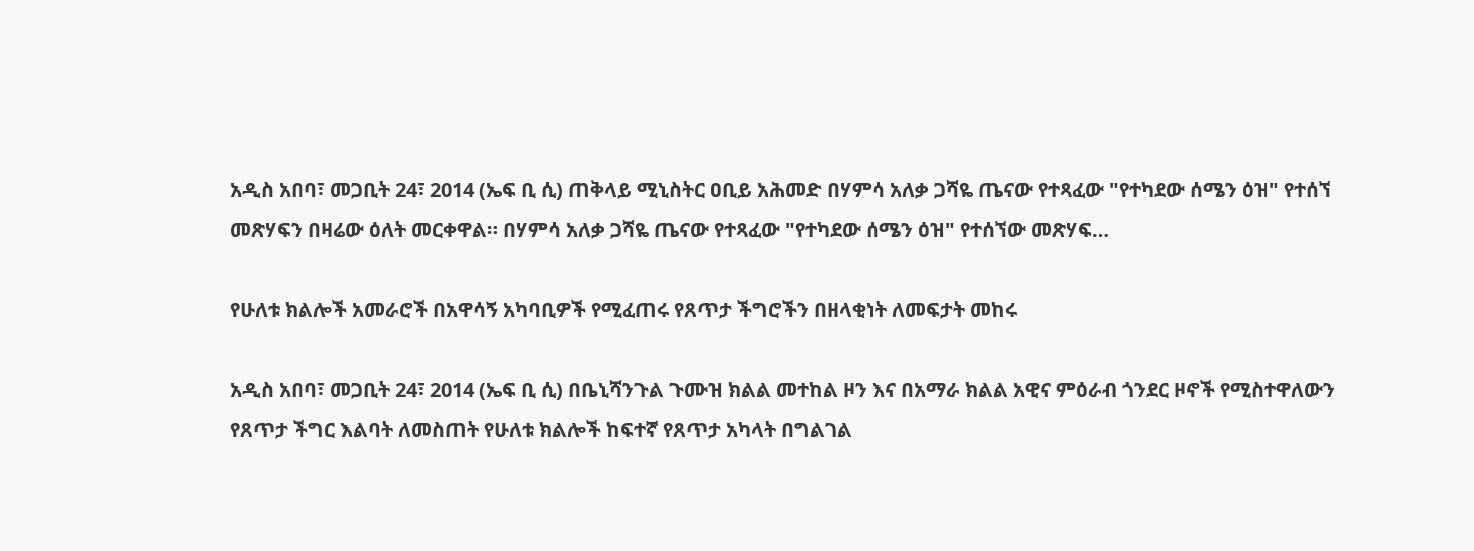አዲስ አበባ፣ መጋቢት 24፣ 2014 (ኤፍ ቢ ሲ) ጠቅላይ ሚኒስትር ዐቢይ አሕመድ በሃምሳ አለቃ ጋሻዬ ጤናው የተጻፈው "የተካደው ሰሜን ዕዝ" የተሰኘ መጽሃፍን በዛሬው ዕለት መርቀዋል። በሃምሳ አለቃ ጋሻዬ ጤናው የተጻፈው "የተካደው ሰሜን ዕዝ" የተሰኘው መጽሃፍ…

የሁለቱ ክልሎች አመራሮች በአዋሳኝ አካባቢዎች የሚፈጠሩ የጸጥታ ችግሮችን በዘላቂነት ለመፍታት መከሩ

አዲስ አበባ፣ መጋቢት 24፣ 2014 (ኤፍ ቢ ሲ) በቤኒሻንጉል ጉሙዝ ክልል መተከል ዞን እና በአማራ ክልል አዊና ምዕራብ ጎንደር ዞኖች የሚስተዋለውን የጸጥታ ችግር እልባት ለመስጠት የሁለቱ ክልሎች ከፍተኛ የጸጥታ አካላት በግልገል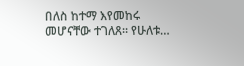በለስ ከተማ እየመከሩ መሆናቸው ተገለጸ። የሁለቱ…